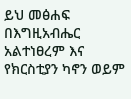ይህ መፅሐፍ በእግዚአብሔር አልተነፀረም እና የክርስቲያን ካኖን ወይም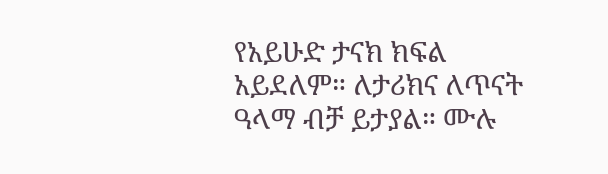የአይሁድ ታናክ ክፍል አይደለም። ለታሪክና ለጥናት ዓላማ ብቻ ይታያል። ሙሉ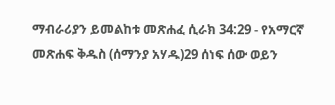ማብራሪያን ይመልከቱ መጽሐፈ ሲራክ 34:29 - የአማርኛ መጽሐፍ ቅዱስ (ሰማንያ አሃዱ)29 ሰነፍ ሰው ወይን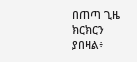በጠጣ ጊዜ ክርክርን ያበዛል፥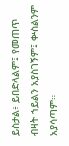ይስታል፥ ይበድላልም፤ የመጠጥ ብዛት ኀይልን አያስገኝም፤ ቍስልንም አያሳጣም።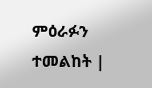ምዕራፉን ተመልከት |